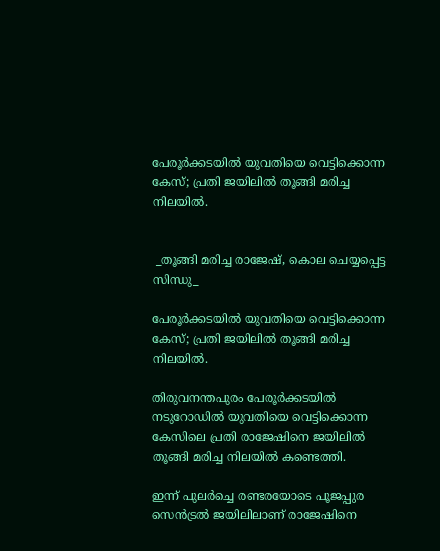പേരൂർക്കടയില്‍ യുവതിയെ വെട്ടിക്കൊന്ന കേസ്; പ്രതി ജയിലിൽ തൂങ്ങി മരിച്ച നിലയിൽ.


 _തൂങ്ങി മരിച്ച രാജേഷ്, കൊല ചെയ്യപ്പെട്ട സിന്ധു_

പേരൂർക്കടയില്‍ യുവതിയെ വെട്ടിക്കൊന്ന കേസ്; പ്രതി ജയിലിൽ തൂങ്ങി മരിച്ച നിലയിൽ.

തിരുവനന്തപുരം പേരൂർക്കടയിൽ നടുറോഡിൽ യുവതിയെ വെട്ടിക്കൊന്ന കേസിലെ പ്രതി രാജേഷിനെ ജയിലിൽ തൂങ്ങി മരിച്ച നിലയിൽ കണ്ടെത്തി.

ഇന്ന് പുലർച്ചെ രണ്ടരയോടെ പൂജപ്പുര സെൻട്രൽ ജയിലിലാണ് രാജേഷിനെ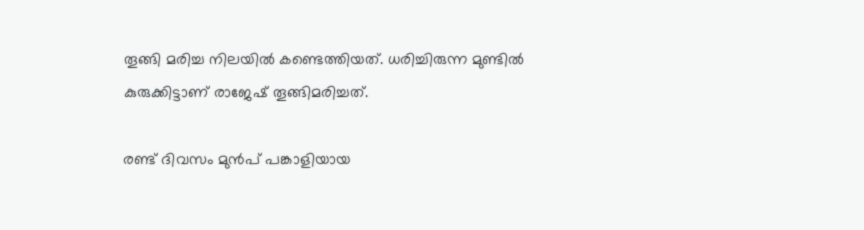തൂങ്ങി മരിച്ച നിലയില്‍ കണ്ടെത്തിയത്. ധരിച്ചിരുന്ന മുണ്ടില്‍ കുരുക്കിട്ടാണ് രാജേഷ് തൂങ്ങിമരിച്ചത്.

രണ്ട് ദിവസം മുൻപ് പങ്കാളിയായ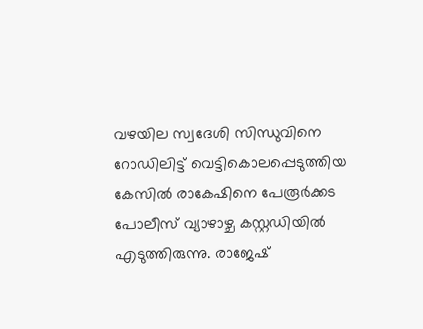വഴയില സ്വദേശി സിന്ധുവിനെ റോഡിലിട്ട് വെട്ടികൊലപ്പെടുത്തിയ കേസില്‍ രാകേഷിനെ പേരൂർക്കട പോലീസ് വ്യാഴാഴ്ച കസ്റ്റഡിയിൽ എടുത്തിരുന്നു. രാജേഷ്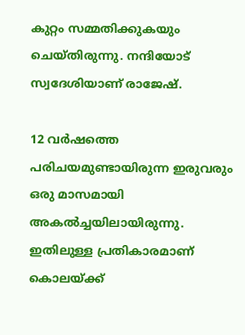കുറ്റം സമ്മതിക്കുകയും ചെയ്തിരുന്നു. നന്ദിയോട് സ്വദേശിയാണ് രാജേഷ്.

12 വർഷത്തെ പരിചയമുണ്ടായിരുന്ന ഇരുവരും ഒരു മാസമായി അകൽച്ചയിലായിരുന്നു. ഇതിലുള്ള പ്രതികാരമാണ് കൊലയ്ക്ക്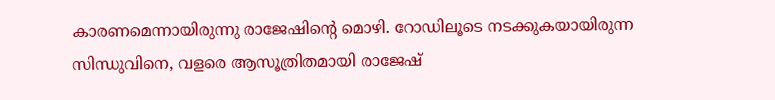കാരണമെന്നായിരുന്നു രാജേഷിന്റെ മൊഴി. റോഡിലൂടെ നടക്കുകയായിരുന്ന സിന്ധുവിനെ, വളരെ ആസൂത്രിതമായി രാജേഷ്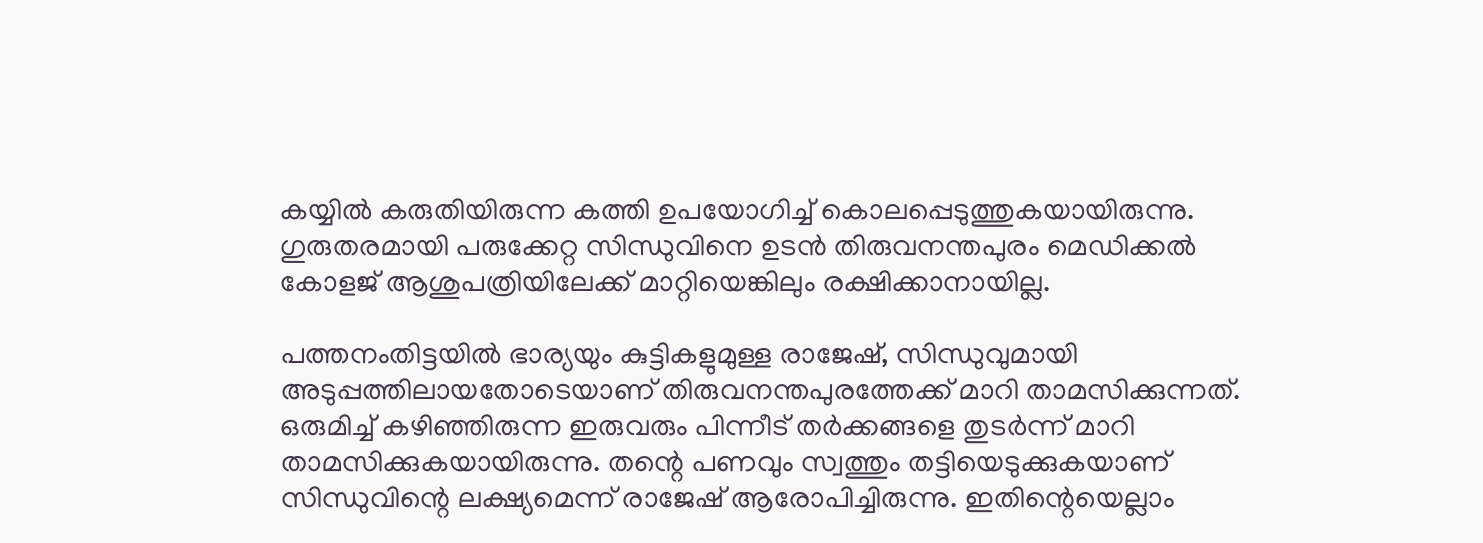കയ്യിൽ കരുതിയിരുന്ന കത്തി ഉപയോഗിച്ച് കൊലപ്പെടുത്തുകയായിരുന്നു. ഗുരുതരമായി പരുക്കേറ്റ സിന്ധുവിനെ ഉടൻ തിരുവനന്തപുരം മെഡിക്കൽ കോളജ് ആശുപത്രിയിലേക്ക് മാറ്റിയെങ്കിലും രക്ഷിക്കാനായില്ല.

പത്തനംതിട്ടയിൽ ഭാര്യയും കുട്ടികളുമുള്ള രാജേഷ്, സിന്ധുവുമായി അടുപ്പത്തിലായതോടെയാണ് തിരുവനന്തപുരത്തേക്ക് മാറി താമസിക്കുന്നത്. ഒരുമിച്ച് കഴിഞ്ഞിരുന്ന ഇരുവരും പിന്നീട് തർക്കങ്ങളെ തുടർന്ന് മാറി താമസിക്കുകയായിരുന്നു. തന്റെ പണവും സ്വത്തും തട്ടിയെടുക്കുകയാണ് സിന്ധുവിന്റെ ലക്ഷ്യമെന്ന് രാജേഷ് ആരോപിച്ചിരുന്നു. ഇതിന്റെയെല്ലാം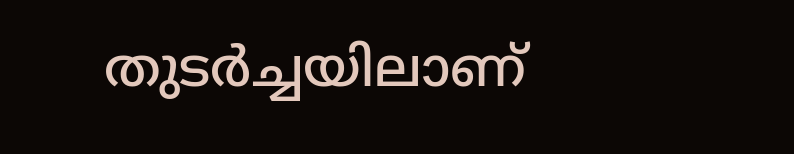തുടർച്ചയിലാണ്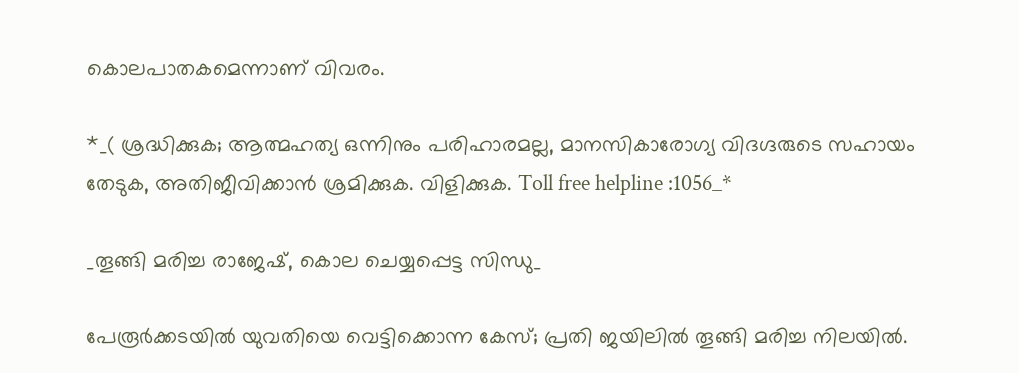കൊലപാതകമെന്നാണ് വിവരം.

*_( ശ്രദ്ധിക്കുക; ആത്മഹത്യ ഒന്നിനും പരിഹാരമല്ല, മാനസികാരോഗ്യ വിദഗ്ദരുടെ സഹായം തേടുക, അതിജീവിക്കാൻ ശ്രമിക്കുക. വിളിക്കുക. Toll free helpline :1056_*

_തൂങ്ങി മരിച്ച രാജേഷ്, കൊല ചെയ്യപ്പെട്ട സിന്ധു_

പേരൂർക്കടയില്‍ യുവതിയെ വെട്ടിക്കൊന്ന കേസ്; പ്രതി ജയിലിൽ തൂങ്ങി മരിച്ച നിലയിൽ.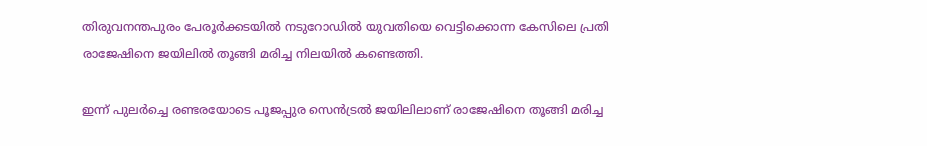തിരുവനന്തപുരം പേരൂർക്കടയിൽ നടുറോഡിൽ യുവതിയെ വെട്ടിക്കൊന്ന കേസിലെ പ്രതി രാജേഷിനെ ജയിലിൽ തൂങ്ങി മരിച്ച നിലയിൽ കണ്ടെത്തി.

ഇന്ന് പുലർച്ചെ രണ്ടരയോടെ പൂജപ്പുര സെൻട്രൽ ജയിലിലാണ് രാജേഷിനെ തൂങ്ങി മരിച്ച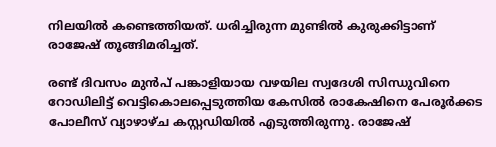നിലയില്‍ കണ്ടെത്തിയത്. ധരിച്ചിരുന്ന മുണ്ടില്‍ കുരുക്കിട്ടാണ് രാജേഷ് തൂങ്ങിമരിച്ചത്.

രണ്ട് ദിവസം മുൻപ് പങ്കാളിയായ വഴയില സ്വദേശി സിന്ധുവിനെ റോഡിലിട്ട് വെട്ടികൊലപ്പെടുത്തിയ കേസില്‍ രാകേഷിനെ പേരൂർക്കട പോലീസ് വ്യാഴാഴ്ച കസ്റ്റഡിയിൽ എടുത്തിരുന്നു. രാജേഷ്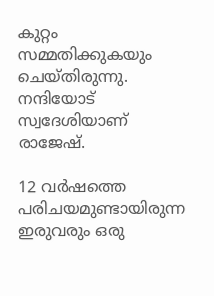കുറ്റം സമ്മതിക്കുകയും ചെയ്തിരുന്നു. നന്ദിയോട് സ്വദേശിയാണ് രാജേഷ്.

12 വർഷത്തെ പരിചയമുണ്ടായിരുന്ന ഇരുവരും ഒരു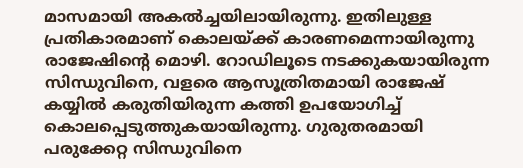മാസമായി അകൽച്ചയിലായിരുന്നു. ഇതിലുള്ള പ്രതികാരമാണ് കൊലയ്ക്ക് കാരണമെന്നായിരുന്നു രാജേഷിന്റെ മൊഴി. റോഡിലൂടെ നടക്കുകയായിരുന്ന സിന്ധുവിനെ, വളരെ ആസൂത്രിതമായി രാജേഷ് കയ്യിൽ കരുതിയിരുന്ന കത്തി ഉപയോഗിച്ച് കൊലപ്പെടുത്തുകയായിരുന്നു. ഗുരുതരമായി പരുക്കേറ്റ സിന്ധുവിനെ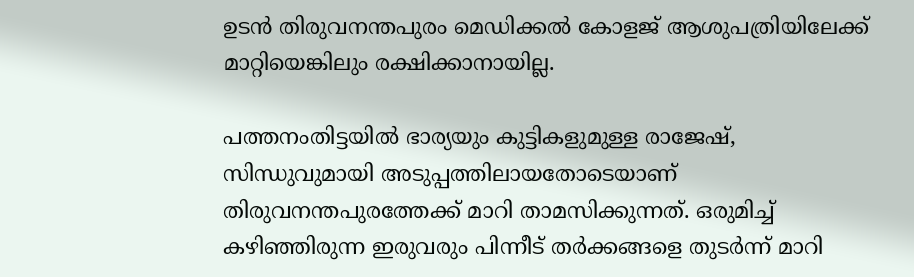ഉടൻ തിരുവനന്തപുരം മെഡിക്കൽ കോളജ് ആശുപത്രിയിലേക്ക് മാറ്റിയെങ്കിലും രക്ഷിക്കാനായില്ല.

പത്തനംതിട്ടയിൽ ഭാര്യയും കുട്ടികളുമുള്ള രാജേഷ്, സിന്ധുവുമായി അടുപ്പത്തിലായതോടെയാണ് തിരുവനന്തപുരത്തേക്ക് മാറി താമസിക്കുന്നത്. ഒരുമിച്ച് കഴിഞ്ഞിരുന്ന ഇരുവരും പിന്നീട് തർക്കങ്ങളെ തുടർന്ന് മാറി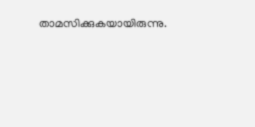താമസിക്കുകയായിരുന്നു.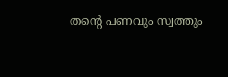തന്റെ പണവും സ്വത്തും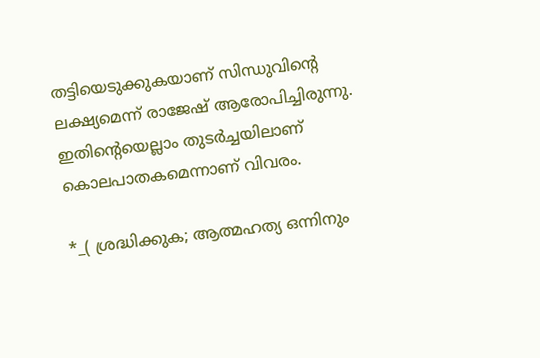തട്ടിയെടുക്കുകയാണ് സിന്ധുവിന്റെ ലക്ഷ്യമെന്ന് രാജേഷ് ആരോപിച്ചിരുന്നു. ഇതിന്റെയെല്ലാം തുടർച്ചയിലാണ് കൊലപാതകമെന്നാണ് വിവരം.

*_( ശ്രദ്ധിക്കുക; ആത്മഹത്യ ഒന്നിനും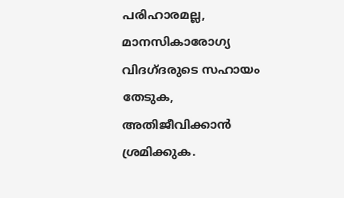പരിഹാരമല്ല, മാനസികാരോഗ്യ വിദഗ്ദരുടെ സഹായം തേടുക, അതിജീവിക്കാൻ ശ്രമിക്കുക.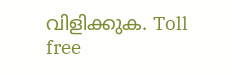വിളിക്കുക. Toll free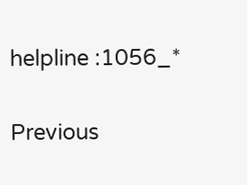helpline :1056_*

Previous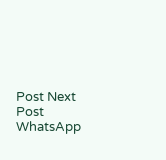Post Next Post
WhatsApp